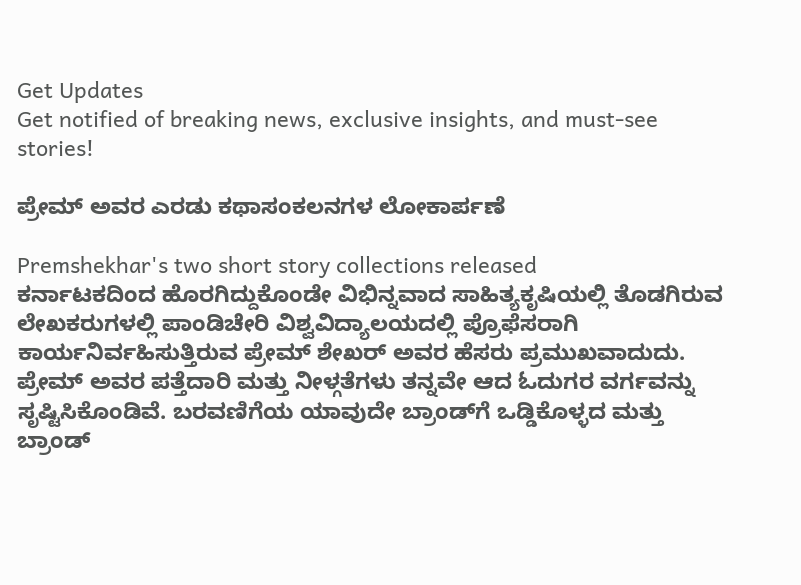Get Updates
Get notified of breaking news, exclusive insights, and must-see stories!

ಪ್ರೇಮ್ ಅವರ ಎರಡು ಕಥಾಸಂಕಲನಗಳ ಲೋಕಾರ್ಪಣೆ

Premshekhar's two short story collections released
ಕರ್ನಾಟಕದಿಂದ ಹೊರಗಿದ್ದುಕೊಂಡೇ ವಿಭಿನ್ನವಾದ ಸಾಹಿತ್ಯಕೃಷಿಯಲ್ಲಿ ತೊಡಗಿರುವ ಲೇಖಕರುಗಳಲ್ಲಿ ಪಾಂಡಿಚೇರಿ ವಿಶ್ವವಿದ್ಯಾಲಯದಲ್ಲಿ ಪ್ರೊಫೆಸರಾಗಿ ಕಾರ್ಯನಿರ್ವಹಿಸುತ್ತಿರುವ ಪ್ರೇಮ್ ಶೇಖರ್ ಅವರ ಹೆಸರು ಪ್ರಮುಖವಾದುದು. ಪ್ರೇಮ್ ಅವರ ಪತ್ತೆದಾರಿ ಮತ್ತು ನೀಳ್ಗತೆಗಳು ತನ್ನವೇ ಆದ ಓದುಗರ ವರ್ಗವನ್ನು ಸೃಷ್ಟಿಸಿಕೊಂಡಿವೆ. ಬರವಣಿಗೆಯ ಯಾವುದೇ ಬ್ರಾಂಡ್‌ಗೆ ಒಡ್ಡಿಕೊಳ್ಳದ ಮತ್ತು ಬ್ರಾಂಡ್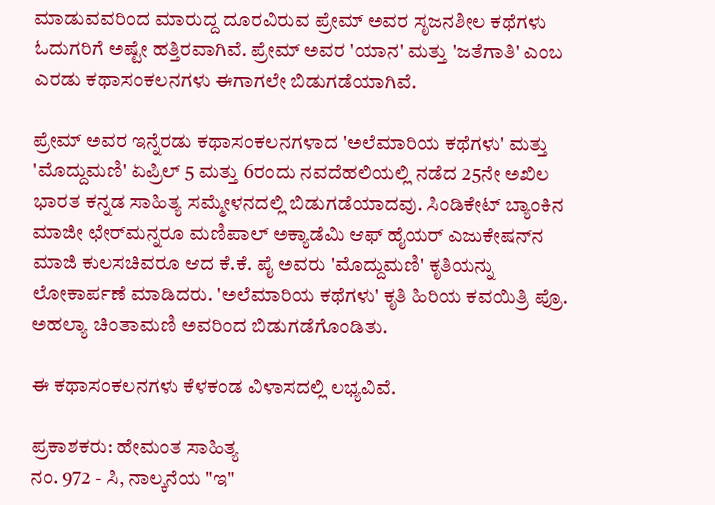ಮಾಡುವವರಿಂದ ಮಾರುದ್ದ ದೂರವಿರುವ ಪ್ರೇಮ್ ಅವರ ಸೃಜನಶೀಲ ಕಥೆಗಳು ಓದುಗರಿಗೆ ಅಷ್ಟೇ ಹತ್ತಿರವಾಗಿವೆ. ಪ್ರೇಮ್ ಅವರ 'ಯಾನ' ಮತ್ತು 'ಜತೆಗಾತಿ' ಎಂಬ ಎರಡು ಕಥಾಸಂಕಲನಗಳು ಈಗಾಗಲೇ ಬಿಡುಗಡೆಯಾಗಿವೆ.

ಪ್ರೇಮ್ ಅವರ ಇನ್ನೆರಡು ಕಥಾಸಂಕಲನಗಳಾದ 'ಅಲೆಮಾರಿಯ ಕಥೆಗಳು' ಮತ್ತು 'ಮೊದ್ದುಮಣಿ' ಏಪ್ರಿಲ್ 5 ಮತ್ತು 6ರಂದು ನವದೆಹಲಿಯಲ್ಲಿ ನಡೆದ 25ನೇ ಅಖಿಲ ಭಾರತ ಕನ್ನಡ ಸಾಹಿತ್ಯ ಸಮ್ಮೇಳನದಲ್ಲಿ ಬಿಡುಗಡೆಯಾದವು. ಸಿಂಡಿಕೇಟ್ ಬ್ಯಾಂಕಿನ ಮಾಜೀ ಛೇರ್‌ಮನ್ನರೂ ಮಣಿಪಾಲ್ ಅಕ್ಯಾಡೆಮಿ ಆಫ್ ಹೈಯರ್ ಎಜುಕೇಷನ್‌ನ ಮಾಜಿ ಕುಲಸಚಿವರೂ ಆದ ಕೆ.ಕೆ. ಪೈ ಅವರು 'ಮೊದ್ದುಮಣಿ' ಕೃತಿಯನ್ನು ಲೋಕಾರ್ಪಣೆ ಮಾಡಿದರು. 'ಅಲೆಮಾರಿಯ ಕಥೆಗಳು' ಕೃತಿ ಹಿರಿಯ ಕವಯಿತ್ರಿ ಪ್ರೊ. ಅಹಲ್ಯಾ ಚಿಂತಾಮಣಿ ಅವರಿಂದ ಬಿಡುಗಡೆಗೊಂಡಿತು.

ಈ ಕಥಾಸಂಕಲನಗಳು ಕೆಳಕಂಡ ವಿಳಾಸದಲ್ಲಿ ಲಭ್ಯವಿವೆ.

ಪ್ರಕಾಶಕರು: ಹೇಮಂತ ಸಾಹಿತ್ಯ
ನಂ. 972 - ಸಿ, ನಾಲ್ಕನೆಯ "ಇ"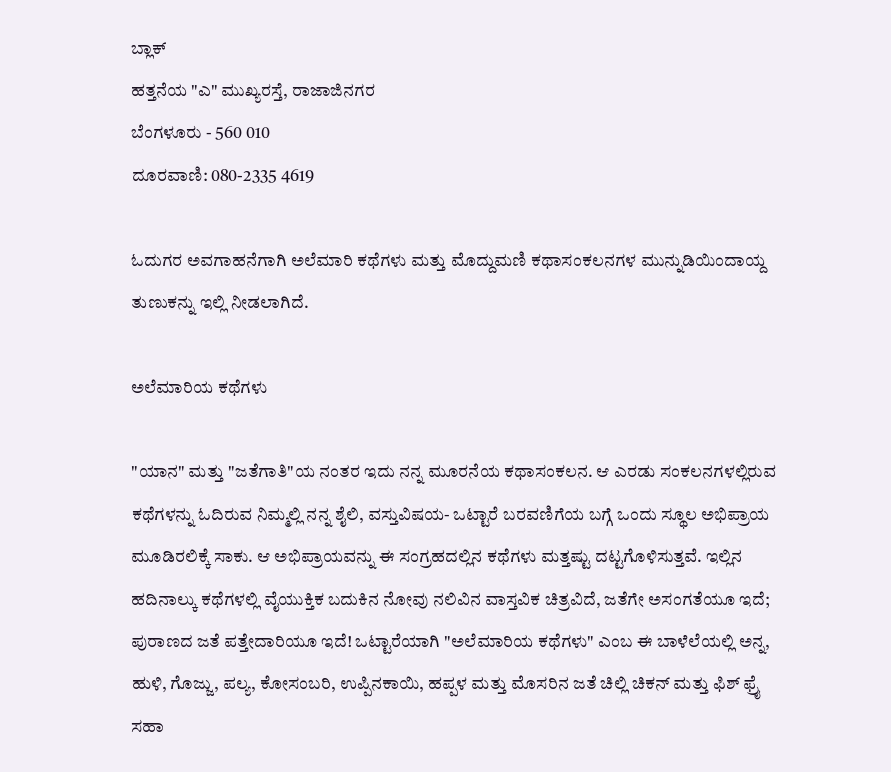ಬ್ಲಾಕ್
ಹತ್ತನೆಯ "ಎ" ಮುಖ್ಯರಸ್ತೆ, ರಾಜಾಜಿನಗರ
ಬೆಂಗಳೂರು - 560 010
ದೂರವಾಣಿ: 080-2335 4619

ಓದುಗರ ಅವಗಾಹನೆಗಾಗಿ ಅಲೆಮಾರಿ ಕಥೆಗಳು ಮತ್ತು ಮೊದ್ದುಮಣಿ ಕಥಾಸಂಕಲನಗಳ ಮುನ್ನುಡಿಯಿಂದಾಯ್ದ ತುಣುಕನ್ನು ಇಲ್ಲಿ ನೀಡಲಾಗಿದೆ.

ಅಲೆಮಾರಿಯ ಕಥೆಗಳು

"ಯಾನ" ಮತ್ತು "ಜತೆಗಾತಿ"ಯ ನಂತರ ಇದು ನನ್ನ ಮೂರನೆಯ ಕಥಾಸಂಕಲನ. ಆ ಎರಡು ಸಂಕಲನಗಳಲ್ಲಿರುವ ಕಥೆಗಳನ್ನು ಓದಿರುವ ನಿಮ್ಮಲ್ಲಿ ನನ್ನ ಶೈಲಿ, ವಸ್ತುವಿಷಯ- ಒಟ್ಟಾರೆ ಬರವಣಿಗೆಯ ಬಗ್ಗೆ ಒಂದು ಸ್ಥೂಲ ಅಭಿಪ್ರಾಯ ಮೂಡಿರಲಿಕ್ಕೆ ಸಾಕು. ಆ ಅಭಿಪ್ರಾಯವನ್ನು ಈ ಸಂಗ್ರಹದಲ್ಲಿನ ಕಥೆಗಳು ಮತ್ತಷ್ಟು ದಟ್ಟಗೊಳಿಸುತ್ತವೆ. ಇಲ್ಲಿನ ಹದಿನಾಲ್ಕು ಕಥೆಗಳಲ್ಲಿ ವೈಯುಕ್ತಿಕ ಬದುಕಿನ ನೋವು ನಲಿವಿನ ವಾಸ್ತವಿಕ ಚಿತ್ರವಿದೆ, ಜತೆಗೇ ಅಸಂಗತೆಯೂ ಇದೆ; ಪುರಾಣದ ಜತೆ ಪತ್ತೇದಾರಿಯೂ ಇದೆ! ಒಟ್ಟಾರೆಯಾಗಿ "ಅಲೆಮಾರಿಯ ಕಥೆಗಳು" ಎಂಬ ಈ ಬಾಳೆಲೆಯಲ್ಲಿ ಅನ್ನ, ಹುಳಿ, ಗೊಜ್ಜು, ಪಲ್ಯ, ಕೋಸಂಬರಿ, ಉಪ್ಪಿನಕಾಯಿ, ಹಪ್ಪಳ ಮತ್ತು ಮೊಸರಿನ ಜತೆ ಚಿಲ್ಲಿ ಚಿಕನ್ ಮತ್ತು ಫಿಶ್ ಫ್ರೈ ಸಹಾ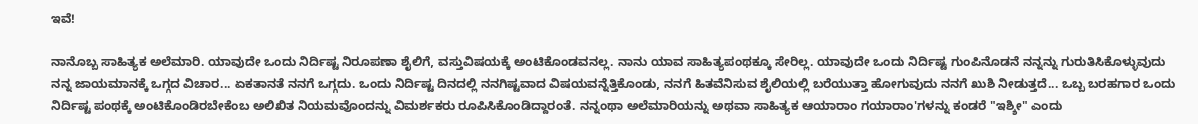ಇವೆ!

ನಾನೊಬ್ಬ ಸಾಹಿತ್ಯಕ ಅಲೆಮಾರಿ. ಯಾವುದೇ ಒಂದು ನಿರ್ದಿಷ್ಟ ನಿರೂಪಣಾ ಶೈಲಿಗೆ, ವಸ್ತುವಿಷಯಕ್ಕೆ ಅಂಟಿಕೊಂಡವನಲ್ಲ. ನಾನು ಯಾವ ಸಾಹಿತ್ಯಪಂಥಕ್ಕೂ ಸೇರಿಲ್ಲ. ಯಾವುದೇ ಒಂದು ನಿರ್ದಿಷ್ಟ ಗುಂಪಿನೊಡನೆ ನನ್ನನ್ನು ಗುರುತಿಸಿಕೊಳ್ಳುವುದು ನನ್ನ ಜಾಯಮಾನಕ್ಕೆ ಒಗ್ಗದ ವಿಚಾರ... ಏಕತಾನತೆ ನನಗೆ ಒಗ್ಗದು. ಒಂದು ನಿರ್ದಿಷ್ಟ ದಿನದಲ್ಲಿ ನನಗಿಷ್ಟವಾದ ವಿಷಯವನ್ನೆತ್ತಿಕೊಂಡು, ನನಗೆ ಹಿತವೆನಿಸುವ ಶೈಲಿಯಲ್ಲಿ ಬರೆಯುತ್ತಾ ಹೋಗುವುದು ನನಗೆ ಖುಶಿ ನೀಡುತ್ತದೆ... ಒಬ್ಬ ಬರಹಗಾರ ಒಂದು ನಿರ್ದಿಷ್ಟ ಪಂಥಕ್ಕೆ ಅಂಟಿಕೊಂಡಿರಬೇಕೆಂಬ ಅಲಿಖಿತ ನಿಯಮವೊಂದನ್ನು ವಿಮರ್ಶಕರು ರೂಪಿಸಿಕೊಂಡಿದ್ದಾರಂತೆ. ನನ್ನಂಥಾ ಅಲೆಮಾರಿಯನ್ನು ಅಥವಾ ಸಾಹಿತ್ಯಕ ಆಯಾರಾಂ ಗಯಾರಾಂ'ಗಳನ್ನು ಕಂಡರೆ "ಇಶ್ಶೀ" ಎಂದು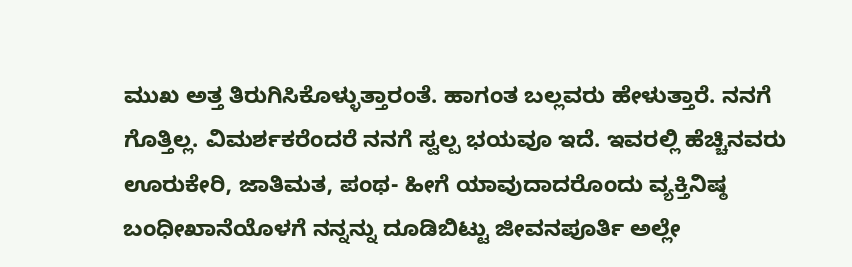ಮುಖ ಅತ್ತ ತಿರುಗಿಸಿಕೊಳ್ಳುತ್ತಾರಂತೆ. ಹಾಗಂತ ಬಲ್ಲವರು ಹೇಳುತ್ತಾರೆ. ನನಗೆ ಗೊತ್ತಿಲ್ಲ. ವಿಮರ್ಶಕರೆಂದರೆ ನನಗೆ ಸ್ವಲ್ಪ ಭಯವೂ ಇದೆ. ಇವರಲ್ಲಿ ಹೆಚ್ಚಿನವರು ಊರುಕೇರಿ, ಜಾತಿಮತ, ಪಂಥ- ಹೀಗೆ ಯಾವುದಾದರೊಂದು ವ್ಯಕ್ತಿನಿಷ್ಠ ಬಂಧೀಖಾನೆಯೊಳಗೆ ನನ್ನನ್ನು ದೂಡಿಬಿಟ್ಟು ಜೀವನಪೂರ್ತಿ ಅಲ್ಲೇ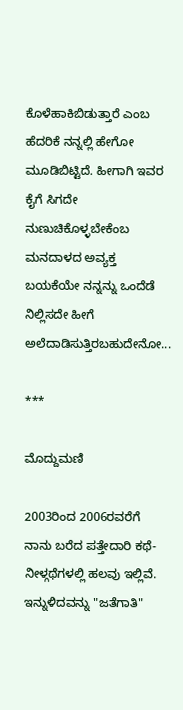ಕೊಳೆಹಾಕಿಬಿಡುತ್ತಾರೆ ಎಂಬ ಹೆದರಿಕೆ ನನ್ನಲ್ಲಿ ಹೇಗೋ ಮೂಡಿಬಿಟ್ಟಿದೆ. ಹೀಗಾಗಿ ಇವರ ಕೈಗೆ ಸಿಗದೇ ನುಣುಚಿಕೊಳ್ಳಬೇಕೆಂಬ ಮನದಾಳದ ಅವ್ಯಕ್ತ ಬಯಕೆಯೇ ನನ್ನನ್ನು ಒಂದೆಡೆ ನಿಲ್ಲಿಸದೇ ಹೀಗೆ ಅಲೆದಾಡಿಸುತ್ತಿರಬಹುದೇನೋ...

***

ಮೊದ್ದುಮಣಿ

2003ರಿಂದ 2006ರವರೆಗೆ ನಾನು ಬರೆದ ಪತ್ತೇದಾರಿ ಕಥೆ-ನೀಳ್ಗಥೆಗಳಲ್ಲಿ ಹಲವು ಇಲ್ಲಿವೆ. ಇನ್ನುಳಿದವನ್ನು "ಜತೆಗಾತಿ"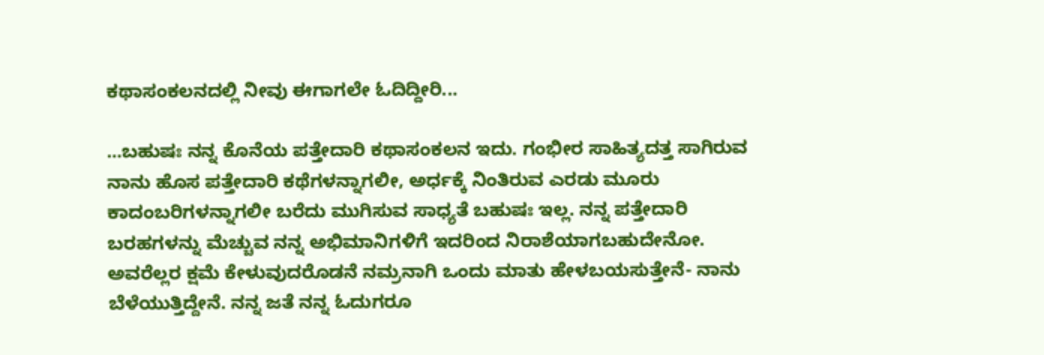ಕಥಾಸಂಕಲನದಲ್ಲಿ ನೀವು ಈಗಾಗಲೇ ಓದಿದ್ದೀರಿ...

...ಬಹುಷಃ ನನ್ನ ಕೊನೆಯ ಪತ್ತೇದಾರಿ ಕಥಾಸಂಕಲನ ಇದು. ಗಂಭೀರ ಸಾಹಿತ್ಯದತ್ತ ಸಾಗಿರುವ ನಾನು ಹೊಸ ಪತ್ತೇದಾರಿ ಕಥೆಗಳನ್ನಾಗಲೀ, ಅರ್ಧಕ್ಕೆ ನಿಂತಿರುವ ಎರಡು ಮೂರು ಕಾದಂಬರಿಗಳನ್ನಾಗಲೀ ಬರೆದು ಮುಗಿಸುವ ಸಾಧ್ಯತೆ ಬಹುಷಃ ಇಲ್ಲ. ನನ್ನ ಪತ್ತೇದಾರಿ ಬರಹಗಳನ್ನು ಮೆಚ್ಚುವ ನನ್ನ ಅಭಿಮಾನಿಗಳಿಗೆ ಇದರಿಂದ ನಿರಾಶೆಯಾಗಬಹುದೇನೋ. ಅವರೆಲ್ಲರ ಕ್ಷಮೆ ಕೇಳುವುದರೊಡನೆ ನಮ್ರನಾಗಿ ಒಂದು ಮಾತು ಹೇಳಬಯಸುತ್ತೇನೆ- ನಾನು ಬೆಳೆಯುತ್ತಿದ್ದೇನೆ. ನನ್ನ ಜತೆ ನನ್ನ ಓದುಗರೂ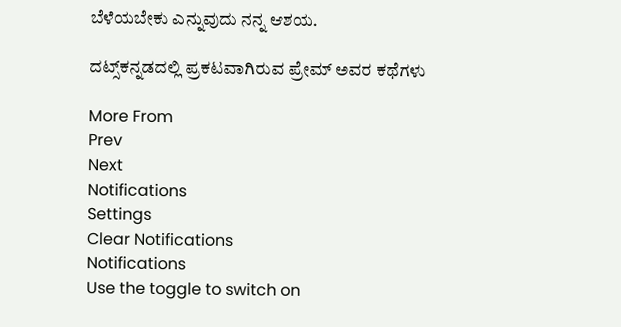ಬೆಳೆಯಬೇಕು ಎನ್ನುವುದು ನನ್ನ ಆಶಯ.

ದಟ್ಸ್‌ಕನ್ನಡದಲ್ಲಿ ಪ್ರಕಟವಾಗಿರುವ ಪ್ರೇಮ್ ಅವರ ಕಥೆಗಳು

More From
Prev
Next
Notifications
Settings
Clear Notifications
Notifications
Use the toggle to switch on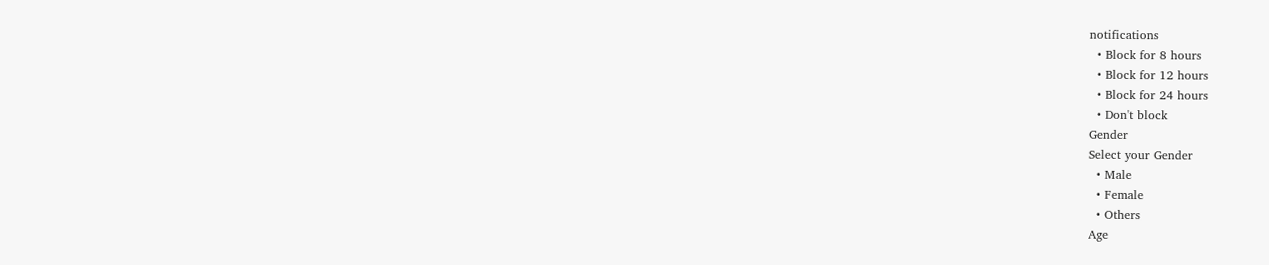notifications
  • Block for 8 hours
  • Block for 12 hours
  • Block for 24 hours
  • Don't block
Gender
Select your Gender
  • Male
  • Female
  • Others
Age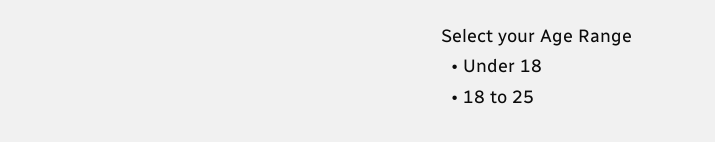Select your Age Range
  • Under 18
  • 18 to 25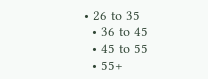• 26 to 35
  • 36 to 45
  • 45 to 55
  • 55+